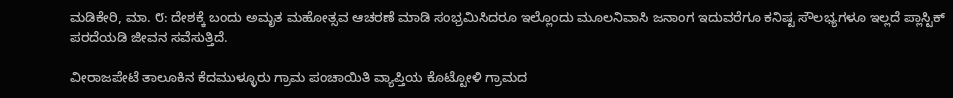ಮಡಿಕೇರಿ, ಮಾ. ೮: ದೇಶಕ್ಕೆ ಬಂದು ಅಮೃತ ಮಹೋತ್ಸವ ಆಚರಣೆ ಮಾಡಿ ಸಂಭ್ರಮಿಸಿದರೂ ಇಲ್ಲೊಂದು ಮೂಲನಿವಾಸಿ ಜನಾಂಗ ಇದುವರೆಗೂ ಕನಿಷ್ಟ ಸೌಲಭ್ಯಗಳೂ ಇಲ್ಲದೆ ಪ್ಲಾಸ್ಟಿಕ್ ಪರದೆಯಡಿ ಜೀವನ ಸವೆಸುತ್ತಿದೆ.

ವೀರಾಜಪೇಟೆ ತಾಲೂಕಿನ ಕೆದಮುಳ್ಳೂರು ಗ್ರಾಮ ಪಂಚಾಯಿತಿ ವ್ಯಾಪ್ತಿಯ ಕೊಟ್ಟೋಳಿ ಗ್ರಾಮದ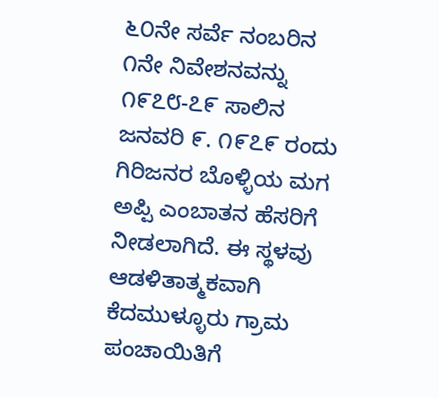೬೦ನೇ ಸರ್ವೆ ನಂಬರಿನ ೧ನೇ ನಿವೇಶನವನ್ನು ೧೯೭೮-೭೯ ಸಾಲಿನ ಜನವರಿ ೯. ೧೯೭೯ ರಂದು ಗಿರಿಜನರ ಬೊಳ್ಳಿಯ ಮಗ ಅಪ್ಪಿ ಎಂಬಾತನ ಹೆಸರಿಗೆ ನೀಡಲಾಗಿದೆ. ಈ ಸ್ಥಳವು ಆಡಳಿತಾತ್ಮಕವಾಗಿ ಕೆದಮುಳ್ಳೂರು ಗ್ರಾಮ ಪಂಚಾಯಿತಿಗೆ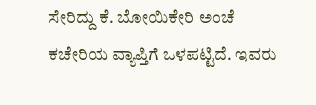ಸೇರಿದ್ದು ಕೆ. ಬೋಯಿಕೇರಿ ಅಂಚೆ ಕಚೇರಿಯ ವ್ಯಾಪ್ತಿಗೆ ಒಳಪಟ್ಟಿದೆ. ಇವರು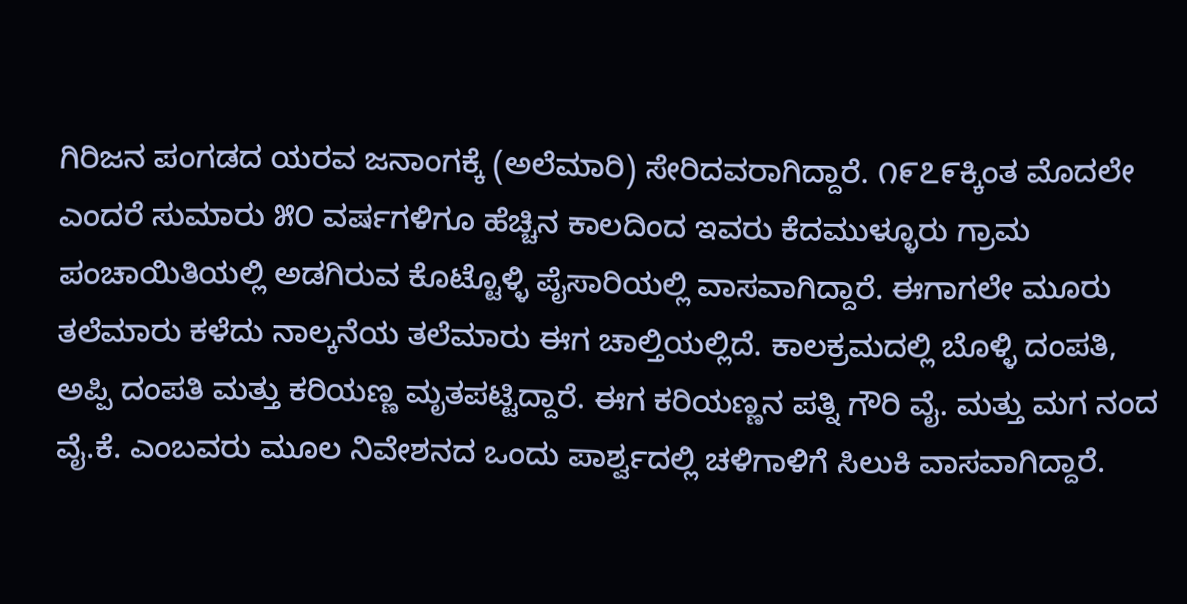ಗಿರಿಜನ ಪಂಗಡದ ಯರವ ಜನಾಂಗಕ್ಕೆ (ಅಲೆಮಾರಿ) ಸೇರಿದವರಾಗಿದ್ದಾರೆ. ೧೯೭೯ಕ್ಕಿಂತ ಮೊದಲೇ ಎಂದರೆ ಸುಮಾರು ೫೦ ವರ್ಷಗಳಿಗೂ ಹೆಚ್ಚಿನ ಕಾಲದಿಂದ ಇವರು ಕೆದಮುಳ್ಳೂರು ಗ್ರಾಮ ಪಂಚಾಯಿತಿಯಲ್ಲಿ ಅಡಗಿರುವ ಕೊಟ್ಟೊಳ್ಳಿ ಪೈಸಾರಿಯಲ್ಲಿ ವಾಸವಾಗಿದ್ದಾರೆ. ಈಗಾಗಲೇ ಮೂರು ತಲೆಮಾರು ಕಳೆದು ನಾಲ್ಕನೆಯ ತಲೆಮಾರು ಈಗ ಚಾಲ್ತಿಯಲ್ಲಿದೆ. ಕಾಲಕ್ರಮದಲ್ಲಿ ಬೊಳ್ಳಿ ದಂಪತಿ, ಅಪ್ಪಿ ದಂಪತಿ ಮತ್ತು ಕರಿಯಣ್ಣ ಮೃತಪಟ್ಟಿದ್ದಾರೆ. ಈಗ ಕರಿಯಣ್ಣನ ಪತ್ನಿ ಗೌರಿ ವೈ. ಮತ್ತು ಮಗ ನಂದ ವೈ.ಕೆ. ಎಂಬವರು ಮೂಲ ನಿವೇಶನದ ಒಂದು ಪಾರ್ಶ್ವದಲ್ಲಿ ಚಳಿಗಾಳಿಗೆ ಸಿಲುಕಿ ವಾಸವಾಗಿದ್ದಾರೆ.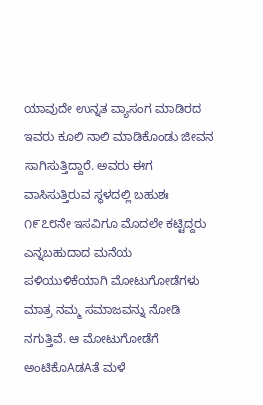ಯಾವುದೇ ಉನ್ನತ ವ್ಯಾಸಂಗ ಮಾಡಿರದ ಇವರು ಕೂಲಿ ನಾಲಿ ಮಾಡಿಕೊಂಡು ಜೀವನ ಸಾಗಿಸುತ್ತಿದ್ದಾರೆ. ಅವರು ಈಗ ವಾಸಿಸುತ್ತಿರುವ ಸ್ಥಳದಲ್ಲಿ ಬಹುಶಃ ೧೯೭೮ನೇ ಇಸವಿಗೂ ಮೊದಲೇ ಕಟ್ಟಿದ್ದರು ಎನ್ನಬಹುದಾದ ಮನೆಯ ಪಳಿಯುಳಿಕೆಯಾಗಿ ಮೋಟುಗೋಡೆಗಳು ಮಾತ್ರ ನಮ್ಮ ಸಮಾಜವನ್ನು ನೋಡಿ ನಗುತ್ತಿವೆ. ಆ ಮೋಟುಗೋಡೆಗೆ ಅಂಟಿಕೊAಡAತೆ ಮಳೆ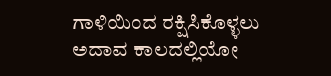ಗಾಳಿಯಿಂದ ರಕ್ಷಿಸಿಕೊಳ್ಳಲು ಅದಾವ ಕಾಲದಲ್ಲಿಯೋ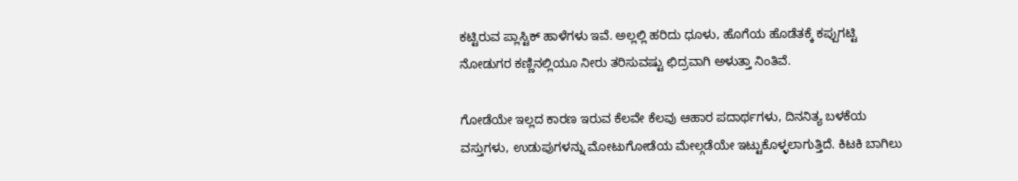ಕಟ್ಟಿರುವ ಪ್ಲಾಸ್ಟಿಕ್ ಹಾಳೆಗಳು ಇವೆ. ಅಲ್ಲಲ್ಲಿ ಹರಿದು ಧೂಳು, ಹೊಗೆಯ ಹೊಡೆತಕ್ಕೆ ಕಪ್ಪುಗಟ್ಟಿ ನೋಡುಗರ ಕಣ್ಣಿನಲ್ಲಿಯೂ ನೀರು ತರಿಸುವಷ್ಟು ಛಿದ್ರವಾಗಿ ಅಳುತ್ತಾ ನಿಂತಿವೆ.

ಗೋಡೆಯೇ ಇಲ್ಲದ ಕಾರಣ ಇರುವ ಕೆಲವೇ ಕೆಲವು ಆಹಾರ ಪದಾರ್ಥಗಳು, ದಿನನಿತ್ಯ ಬಳಕೆಯ ವಸ್ತುಗಳು, ಉಡುಪುಗಳನ್ನು ಮೋಟುಗೋಡೆಯ ಮೇಲ್ಗಡೆಯೇ ಇಟ್ಟುಕೊಳ್ಳಲಾಗುತ್ತಿದೆ. ಕಿಟಕಿ ಬಾಗಿಲು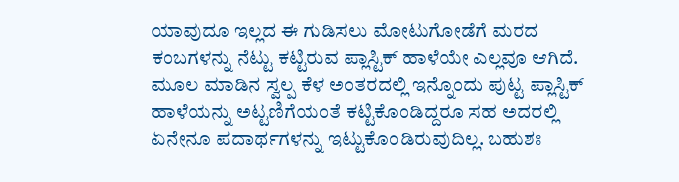ಯಾವುದೂ ಇಲ್ಲದ ಈ ಗುಡಿಸಲು ಮೋಟುಗೋಡೆಗೆ ಮರದ ಕಂಬಗಳನ್ನು ನೆಟ್ಟು ಕಟ್ಟಿರುವ ಪ್ಲಾಸ್ಟಿಕ್ ಹಾಳೆಯೇ ಎಲ್ಲವೂ ಆಗಿದೆ. ಮೂಲ ಮಾಡಿನ ಸ್ವಲ್ಪ ಕೆಳ ಅಂತರದಲ್ಲಿ ಇನ್ನೊಂದು ಪುಟ್ಟ ಪ್ಲಾಸ್ಟಿಕ್ ಹಾಳೆಯನ್ನು ಅಟ್ಟಣಿಗೆಯಂತೆ ಕಟ್ಟಿಕೊಂಡಿದ್ದರೂ ಸಹ ಅದರಲ್ಲಿ ಏನೇನೂ ಪದಾರ್ಥಗಳನ್ನು ಇಟ್ಟುಕೊಂಡಿರುವುದಿಲ್ಲ. ಬಹುಶಃ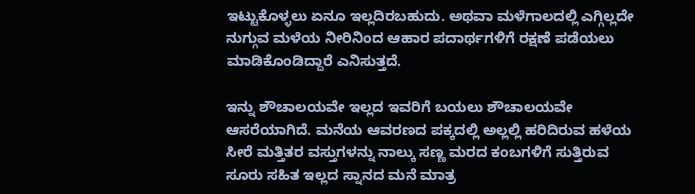ಇಟ್ಟುಕೊಳ್ಳಲು ಏನೂ ಇಲ್ಲದಿರಬಹುದು. ಅಥವಾ ಮಳೆಗಾಲದಲ್ಲಿ ಎಗ್ಗಿಲ್ಲದೇ ನುಗ್ಗುವ ಮಳೆಯ ನೀರಿನಿಂದ ಆಹಾರ ಪದಾರ್ಥಗಳಿಗೆ ರಕ್ಷಣೆ ಪಡೆಯಲು ಮಾಡಿಕೊಂಡಿದ್ದಾರೆ ಎನಿಸುತ್ತದೆ.

ಇನ್ನು ಶೌಚಾಲಯವೇ ಇಲ್ಲದ ಇವರಿಗೆ ಬಯಲು ಶೌಚಾಲಯವೇ ಆಸರೆಯಾಗಿದೆ. ಮನೆಯ ಆವರಣದ ಪಕ್ಕದಲ್ಲಿ ಅಲ್ಲಲ್ಲಿ ಹರಿದಿರುವ ಹಳೆಯ ಸೀರೆ ಮತ್ತಿತರ ವಸ್ತುಗಳನ್ನು ನಾಲ್ಕು ಸಣ್ಣ ಮರದ ಕಂಬಗಳಿಗೆ ಸುತ್ತಿರುವ ಸೂರು ಸಹಿತ ಇಲ್ಲದ ಸ್ನಾನದ ಮನೆ ಮಾತ್ರ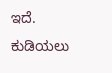ಇದೆ. ಕುಡಿಯಲು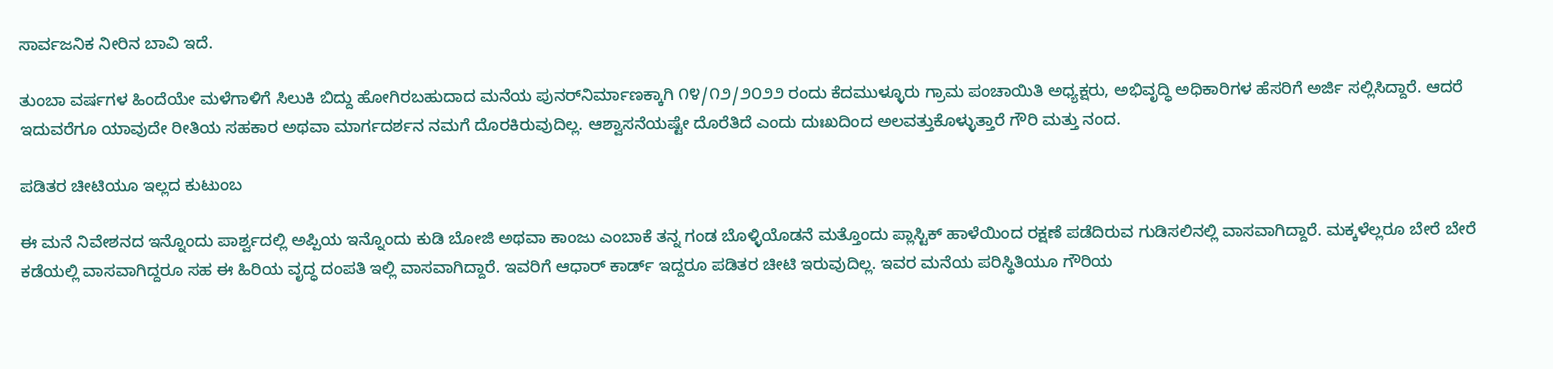ಸಾರ್ವಜನಿಕ ನೀರಿನ ಬಾವಿ ಇದೆ.

ತುಂಬಾ ವರ್ಷಗಳ ಹಿಂದೆಯೇ ಮಳೆಗಾಳಿಗೆ ಸಿಲುಕಿ ಬಿದ್ದು ಹೋಗಿರಬಹುದಾದ ಮನೆಯ ಪುನರ್‌ನಿರ್ಮಾಣಕ್ಕಾಗಿ ೧೪/೧೨/೨೦೨೨ ರಂದು ಕೆದಮುಳ್ಳೂರು ಗ್ರಾಮ ಪಂಚಾಯಿತಿ ಅಧ್ಯಕ್ಷರು, ಅಭಿವೃದ್ಧಿ ಅಧಿಕಾರಿಗಳ ಹೆಸರಿಗೆ ಅರ್ಜಿ ಸಲ್ಲಿಸಿದ್ದಾರೆ. ಆದರೆ ಇದುವರೆಗೂ ಯಾವುದೇ ರೀತಿಯ ಸಹಕಾರ ಅಥವಾ ಮಾರ್ಗದರ್ಶನ ನಮಗೆ ದೊರಕಿರುವುದಿಲ್ಲ. ಆಶ್ವಾಸನೆಯಷ್ಟೇ ದೊರೆತಿದೆ ಎಂದು ದುಃಖದಿಂದ ಅಲವತ್ತುಕೊಳ್ಳುತ್ತಾರೆ ಗೌರಿ ಮತ್ತು ನಂದ.

ಪಡಿತರ ಚೀಟಿಯೂ ಇಲ್ಲದ ಕುಟುಂಬ

ಈ ಮನೆ ನಿವೇಶನದ ಇನ್ನೊಂದು ಪಾರ್ಶ್ವದಲ್ಲಿ ಅಪ್ಪಿಯ ಇನ್ನೊಂದು ಕುಡಿ ಬೋಜಿ ಅಥವಾ ಕಾಂಜು ಎಂಬಾಕೆ ತನ್ನ ಗಂಡ ಬೊಳ್ಳಿಯೊಡನೆ ಮತ್ತೊಂದು ಪ್ಲಾಸ್ಟಿಕ್ ಹಾಳೆಯಿಂದ ರಕ್ಷಣೆ ಪಡೆದಿರುವ ಗುಡಿಸಲಿನಲ್ಲಿ ವಾಸವಾಗಿದ್ದಾರೆ. ಮಕ್ಕಳೆಲ್ಲರೂ ಬೇರೆ ಬೇರೆ ಕಡೆಯಲ್ಲಿ ವಾಸವಾಗಿದ್ದರೂ ಸಹ ಈ ಹಿರಿಯ ವೃದ್ಧ ದಂಪತಿ ಇಲ್ಲಿ ವಾಸವಾಗಿದ್ದಾರೆ. ಇವರಿಗೆ ಆಧಾರ್ ಕಾರ್ಡ್ ಇದ್ದರೂ ಪಡಿತರ ಚೀಟಿ ಇರುವುದಿಲ್ಲ. ಇವರ ಮನೆಯ ಪರಿಸ್ಥಿತಿಯೂ ಗೌರಿಯ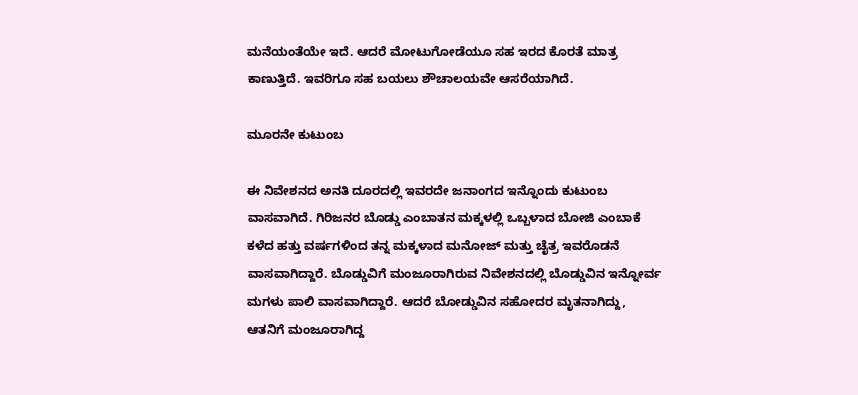ಮನೆಯಂತೆಯೇ ಇದೆ. ಆದರೆ ಮೋಟುಗೋಡೆಯೂ ಸಹ ಇರದ ಕೊರತೆ ಮಾತ್ರ ಕಾಣುತ್ತಿದೆ. ಇವರಿಗೂ ಸಹ ಬಯಲು ಶೌಚಾಲಯವೇ ಆಸರೆಯಾಗಿದೆ.

ಮೂರನೇ ಕುಟುಂಬ

ಈ ನಿವೇಶನದ ಅನತಿ ದೂರದಲ್ಲಿ ಇವರದೇ ಜನಾಂಗದ ಇನ್ನೊಂದು ಕುಟುಂಬ ವಾಸವಾಗಿದೆ. ಗಿರಿಜನರ ಬೊಡ್ಡು ಎಂಬಾತನ ಮಕ್ಕಳಲ್ಲಿ ಒಬ್ಬಳಾದ ಬೋಜಿ ಎಂಬಾಕೆ ಕಳೆದ ಹತ್ತು ವರ್ಷಗಳಿಂದ ತನ್ನ ಮಕ್ಕಳಾದ ಮನೋಜ್ ಮತ್ತು ಚೈತ್ರ ಇವರೊಡನೆ ವಾಸವಾಗಿದ್ದಾರೆ. ಬೊಡ್ಡುವಿಗೆ ಮಂಜೂರಾಗಿರುವ ನಿವೇಶನದಲ್ಲಿ ಬೊಡ್ಡುವಿನ ಇನ್ನೋರ್ವ ಮಗಳು ಪಾಲಿ ವಾಸವಾಗಿದ್ದಾರೆ. ಆದರೆ ಬೋಡ್ಡುವಿನ ಸಹೋದರ ಮೃತನಾಗಿದ್ದು, ಆತನಿಗೆ ಮಂಜೂರಾಗಿದ್ದ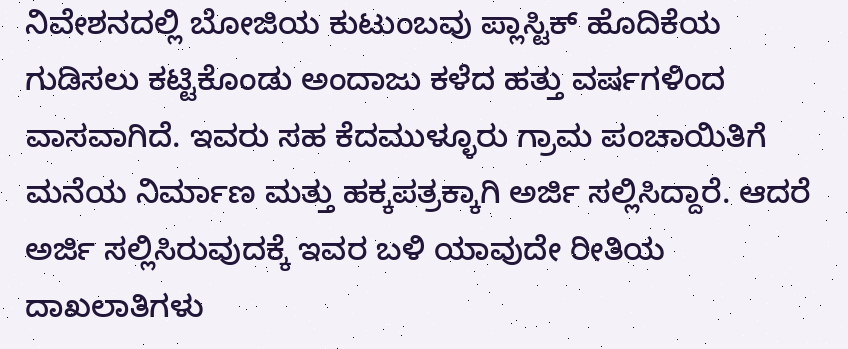ನಿವೇಶನದಲ್ಲಿ ಬೋಜಿಯ ಕುಟುಂಬವು ಪ್ಲಾಸ್ಟಿಕ್ ಹೊದಿಕೆಯ ಗುಡಿಸಲು ಕಟ್ಟಿಕೊಂಡು ಅಂದಾಜು ಕಳೆದ ಹತ್ತು ವರ್ಷಗಳಿಂದ ವಾಸವಾಗಿದೆ. ಇವರು ಸಹ ಕೆದಮುಳ್ಳೂರು ಗ್ರಾಮ ಪಂಚಾಯಿತಿಗೆ ಮನೆಯ ನಿರ್ಮಾಣ ಮತ್ತು ಹಕ್ಕಪತ್ರಕ್ಕಾಗಿ ಅರ್ಜಿ ಸಲ್ಲಿಸಿದ್ದಾರೆ. ಆದರೆ ಅರ್ಜಿ ಸಲ್ಲಿಸಿರುವುದಕ್ಕೆ ಇವರ ಬಳಿ ಯಾವುದೇ ರೀತಿಯ ದಾಖಲಾತಿಗಳು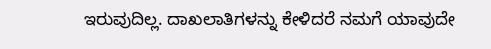ಇರುವುದಿಲ್ಲ. ದಾಖಲಾತಿಗಳನ್ನು ಕೇಳಿದರೆ ನಮಗೆ ಯಾವುದೇ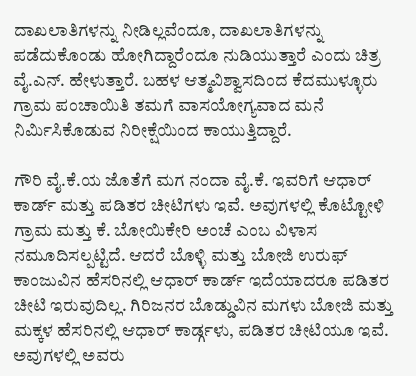ದಾಖಲಾತಿಗಳನ್ನು ನೀಡಿಲ್ಲವೆಂದೂ, ದಾಖಲಾತಿಗಳನ್ನು ಪಡೆದುಕೊಂಡು ಹೋಗಿದ್ದಾರೆಂದೂ ನುಡಿಯುತ್ತಾರೆ ಎಂದು ಚಿತ್ರ ವೈ.ಎನ್. ಹೇಳುತ್ತಾರೆ. ಬಹಳ ಆತ್ಮವಿಶ್ವಾಸದಿಂದ ಕೆದಮುಳ್ಳೂರು ಗ್ರಾಮ ಪಂಚಾಯಿತಿ ತಮಗೆ ವಾಸಯೋಗ್ಯವಾದ ಮನೆ ನಿರ್ಮಿಸಿಕೊಡುವ ನಿರೀಕ್ಷೆಯಿಂದ ಕಾಯುತ್ತಿದ್ದಾರೆ.

ಗೌರಿ ವೈ.ಕೆ.ಯ ಜೊತೆಗೆ ಮಗ ನಂದಾ ವೈ.ಕೆ. ಇವರಿಗೆ ಆಧಾರ್ ಕಾರ್ಡ್ ಮತ್ತು ಪಡಿತರ ಚೀಟಿಗಳು ಇವೆ. ಅವುಗಳಲ್ಲಿ ಕೊಟ್ಟೋಳಿ ಗ್ರಾಮ ಮತ್ತು ಕೆ. ಬೋಯಿಕೇರಿ ಅಂಚೆ ಎಂಬ ವಿಳಾಸ ನಮೂದಿಸಲ್ಪಟ್ಟಿದೆ. ಆದರೆ ಬೊಳ್ಳಿ ಮತ್ತು ಬೋಜಿ ಉರುಫ್ ಕಾಂಜುವಿನ ಹೆಸರಿನಲ್ಲಿ ಆಧಾರ್ ಕಾರ್ಡ್ ಇದೆಯಾದರೂ ಪಡಿತರ ಚೀಟಿ ಇರುವುದಿಲ್ಲ. ಗಿರಿಜನರ ಬೊಡ್ಡುವಿನ ಮಗಳು ಬೋಜಿ ಮತ್ತು ಮಕ್ಕಳ ಹೆಸರಿನಲ್ಲಿ ಆಧಾರ್ ಕಾರ್ಡ್ಗಳು, ಪಡಿತರ ಚೀಟಿಯೂ ಇವೆ. ಅವುಗಳಲ್ಲಿ ಅವರು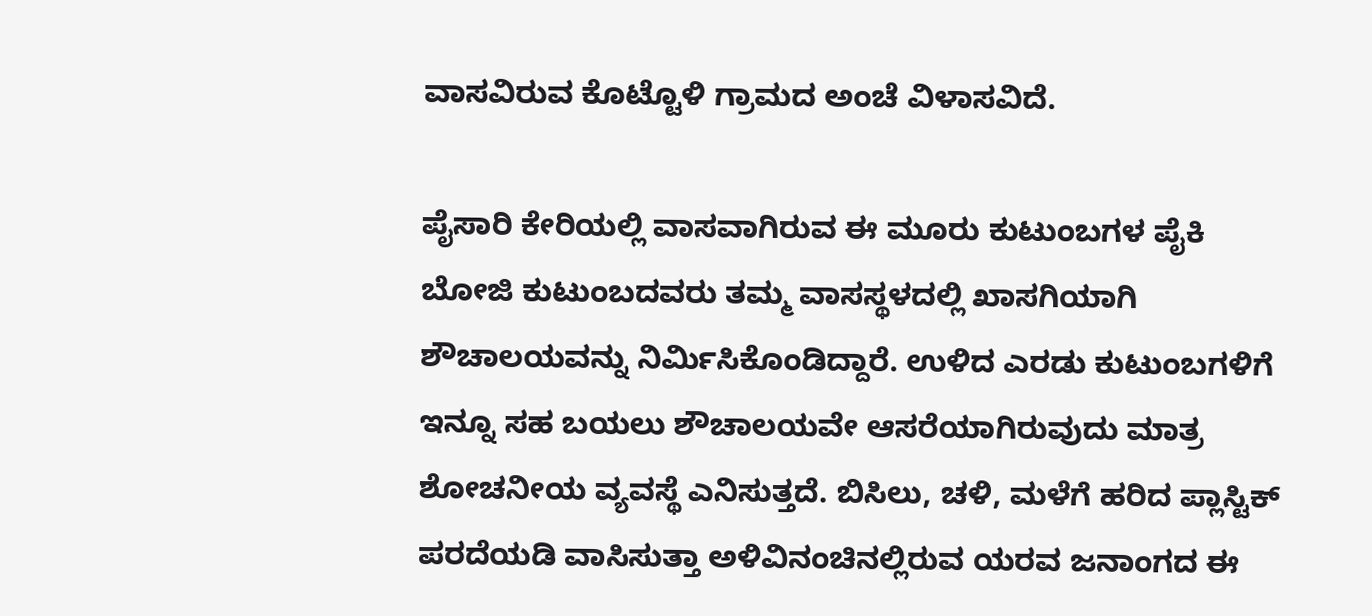ವಾಸವಿರುವ ಕೊಟ್ಟೊಳಿ ಗ್ರಾಮದ ಅಂಚೆ ವಿಳಾಸವಿದೆ.

ಪೈಸಾರಿ ಕೇರಿಯಲ್ಲಿ ವಾಸವಾಗಿರುವ ಈ ಮೂರು ಕುಟುಂಬಗಳ ಪೈಕಿ ಬೋಜಿ ಕುಟುಂಬದವರು ತಮ್ಮ ವಾಸಸ್ಥಳದಲ್ಲಿ ಖಾಸಗಿಯಾಗಿ ಶೌಚಾಲಯವನ್ನು ನಿರ್ಮಿಸಿಕೊಂಡಿದ್ದಾರೆ. ಉಳಿದ ಎರಡು ಕುಟುಂಬಗಳಿಗೆ ಇನ್ನೂ ಸಹ ಬಯಲು ಶೌಚಾಲಯವೇ ಆಸರೆಯಾಗಿರುವುದು ಮಾತ್ರ ಶೋಚನೀಯ ವ್ಯವಸ್ಥೆ ಎನಿಸುತ್ತದೆ. ಬಿಸಿಲು, ಚಳಿ, ಮಳೆಗೆ ಹರಿದ ಪ್ಲಾಸ್ಟಿಕ್ ಪರದೆಯಡಿ ವಾಸಿಸುತ್ತಾ ಅಳಿವಿನಂಚಿನಲ್ಲಿರುವ ಯರವ ಜನಾಂಗದ ಈ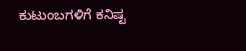ಕುಟುಂಬಗಳಿಗೆ ಕನಿಷ್ಟ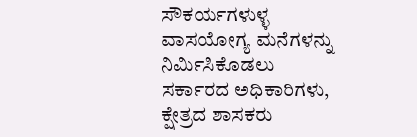ಸೌಕರ್ಯಗಳುಳ್ಳ ವಾಸಯೋಗ್ಯ ಮನೆಗಳನ್ನು ನಿರ್ಮಿಸಿಕೊಡಲು ಸರ್ಕಾರದ ಅಧಿಕಾರಿಗಳು, ಕ್ಷೇತ್ರದ ಶಾಸಕರು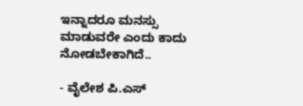ಇನ್ನಾದರೂ ಮನಸ್ಸು ಮಾಡುವರೇ ಎಂದು ಕಾದು ನೋಡಬೇಕಾಗಿದೆ..

- ವೈಲೇಶ ಪಿ.ಎಸ್